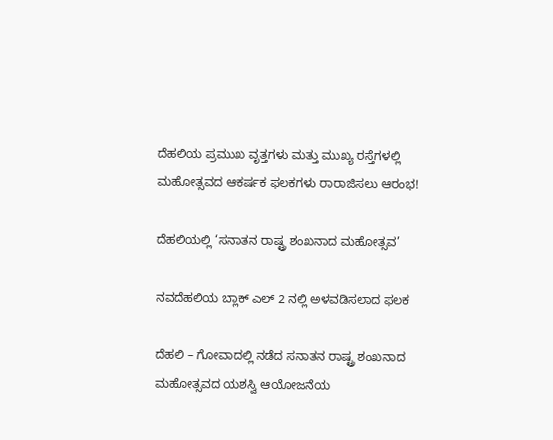ದೆಹಲಿಯ ಪ್ರಮುಖ ವೃತ್ತಗಳು ಮತ್ತು ಮುಖ್ಯ ರಸ್ತೆಗಳಲ್ಲಿ ಮಹೋತ್ಸವದ ಆಕರ್ಷಕ ಫಲಕಗಳು ರಾರಾಜಿಸಲು ಆರಂಭ!

ದೆಹಲಿಯಲ್ಲಿ ‘ಸನಾತನ ರಾಷ್ಟ್ರ ಶಂಖನಾದ ಮಹೋತ್ಸವ’

ನವದೆಹಲಿಯ ಬ್ಲಾಕ್ ಎಲ್ 2 ನಲ್ಲಿ ಅಳವಡಿಸಲಾದ ಫಲಕ

ದೆಹಲಿ – ಗೋವಾದಲ್ಲಿ ನಡೆದ ಸನಾತನ ರಾಷ್ಟ್ರ ಶಂಖನಾದ ಮಹೋತ್ಸವದ ಯಶಸ್ವಿ ಆಯೋಜನೆಯ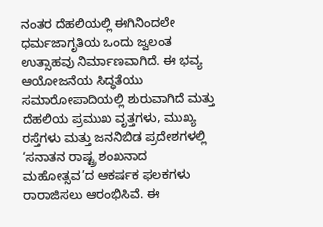ನಂತರ ದೆಹಲಿಯಲ್ಲಿ ಈಗಿನಿಂದಲೇ ಧರ್ಮಜಾಗೃತಿಯ ಒಂದು ಜ್ವಲಂತ ಉತ್ಸಾಹವು ನಿರ್ಮಾಣವಾಗಿದೆ. ಈ ಭವ್ಯ ಆಯೋಜನೆಯ ಸಿದ್ಧತೆಯು ಸಮಾರೋಪಾದಿಯಲ್ಲಿ ಶುರುವಾಗಿದೆ ಮತ್ತು ದೆಹಲಿಯ ಪ್ರಮುಖ ವೃತ್ತಗಳು, ಮುಖ್ಯ ರಸ್ತೆಗಳು ಮತ್ತು ಜನನಿಬಿಡ ಪ್ರದೇಶಗಳಲ್ಲಿ ‘ಸನಾತನ ರಾಷ್ಟ್ರ ಶಂಖನಾದ ಮಹೋತ್ಸವ’ದ ಆಕರ್ಷಕ ಫಲಕಗಳು ರಾರಾಜಿಸಲು ಆರಂಭಿಸಿವೆ. ಈ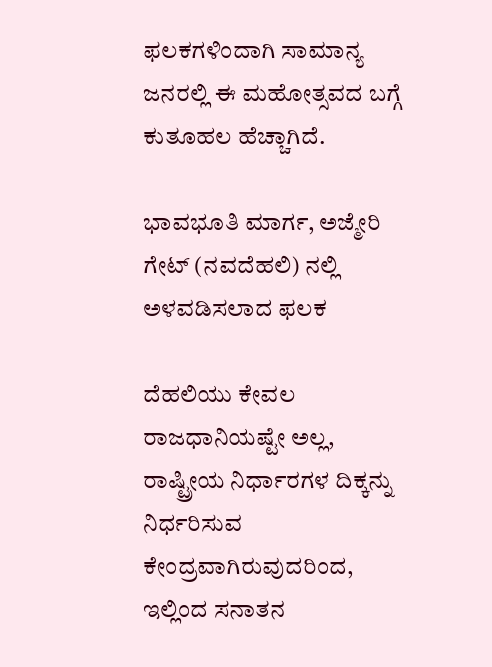ಫಲಕಗಳಿಂದಾಗಿ ಸಾಮಾನ್ಯ ಜನರಲ್ಲಿ ಈ ಮಹೋತ್ಸವದ ಬಗ್ಗೆ ಕುತೂಹಲ ಹೆಚ್ಚಾಗಿದೆ.

ಭಾವಭೂತಿ ಮಾರ್ಗ, ಅಜ್ಮೇರಿ ಗೇಟ್ (ನವದೆಹಲಿ) ನಲ್ಲಿ ಅಳವಡಿಸಲಾದ ಫಲಕ

ದೆಹಲಿಯು ಕೇವಲ ರಾಜಧಾನಿಯಷ್ಟೇ ಅಲ್ಲ, ರಾಷ್ಟ್ರೀಯ ನಿರ್ಧಾರಗಳ ದಿಕ್ಕನ್ನು ನಿರ್ಧರಿಸುವ ಕೇಂದ್ರವಾಗಿರುವುದರಿಂದ, ಇಲ್ಲಿಂದ ಸನಾತನ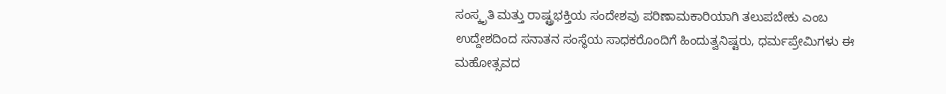ಸಂಸ್ಕೃತಿ ಮತ್ತು ರಾಷ್ಟ್ರಭಕ್ತಿಯ ಸಂದೇಶವು ಪರಿಣಾಮಕಾರಿಯಾಗಿ ತಲುಪಬೇಕು ಎಂಬ ಉದ್ದೇಶದಿಂದ ಸನಾತನ ಸಂಸ್ಥೆಯ ಸಾಧಕರೊಂದಿಗೆ ಹಿಂದುತ್ವನಿಷ್ಟರು, ಧರ್ಮಪ್ರೇಮಿಗಳು ಈ ಮಹೋತ್ಸವದ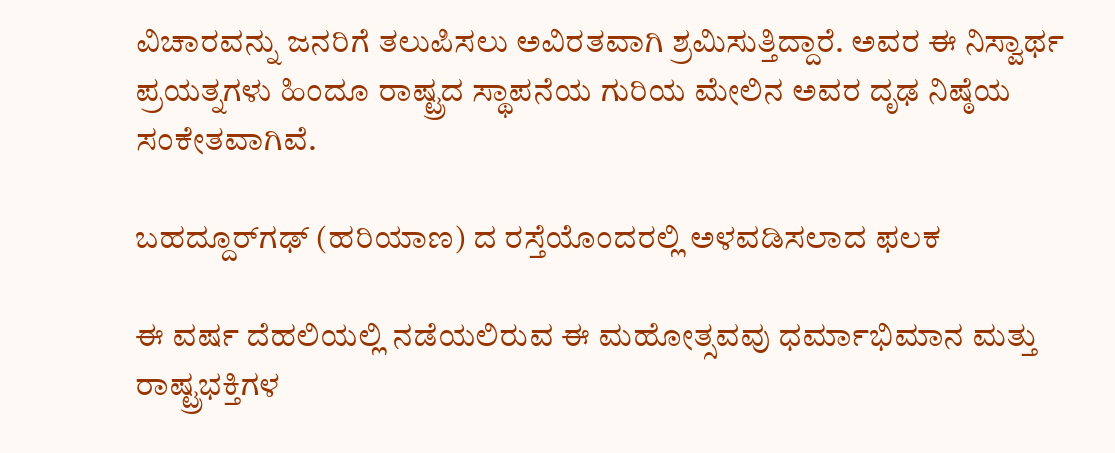ವಿಚಾರವನ್ನು ಜನರಿಗೆ ತಲುಪಿಸಲು ಅವಿರತವಾಗಿ ಶ್ರಮಿಸುತ್ತಿದ್ದಾರೆ. ಅವರ ಈ ನಿಸ್ವಾರ್ಥ ಪ್ರಯತ್ನಗಳು ಹಿಂದೂ ರಾಷ್ಟ್ರದ ಸ್ಥಾಪನೆಯ ಗುರಿಯ ಮೇಲಿನ ಅವರ ದೃಢ ನಿಷ್ಠೆಯ ಸಂಕೇತವಾಗಿವೆ.

ಬಹದ್ದೂರ್‌ಗಢ್ (ಹರಿಯಾಣ) ದ ರಸ್ತೆಯೊಂದರಲ್ಲಿ ಅಳವಡಿಸಲಾದ ಫಲಕ

ಈ ವರ್ಷ ದೆಹಲಿಯಲ್ಲಿ ನಡೆಯಲಿರುವ ಈ ಮಹೋತ್ಸವವು ಧರ್ಮಾಭಿಮಾನ ಮತ್ತು ರಾಷ್ಟ್ರಭಕ್ತಿಗಳ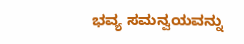ಭವ್ಯ ಸಮನ್ವಯವನ್ನು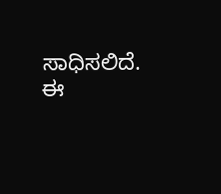ಸಾಧಿಸಲಿದೆ. ಈ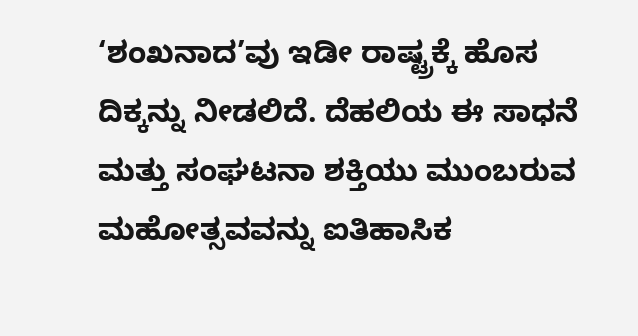‘ಶಂಖನಾದ’ವು ಇಡೀ ರಾಷ್ಟ್ರಕ್ಕೆ ಹೊಸ ದಿಕ್ಕನ್ನು ನೀಡಲಿದೆ. ದೆಹಲಿಯ ಈ ಸಾಧನೆ ಮತ್ತು ಸಂಘಟನಾ ಶಕ್ತಿಯು ಮುಂಬರುವ ಮಹೋತ್ಸವವನ್ನು ಐತಿಹಾಸಿಕ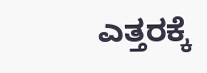ಎತ್ತರಕ್ಕೆ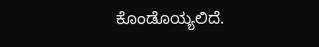ಕೊಂಡೊಯ್ಯಲಿದೆ.